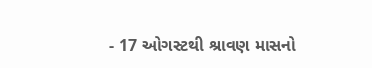- 17 ઓગસ્ટથી શ્રાવણ માસનો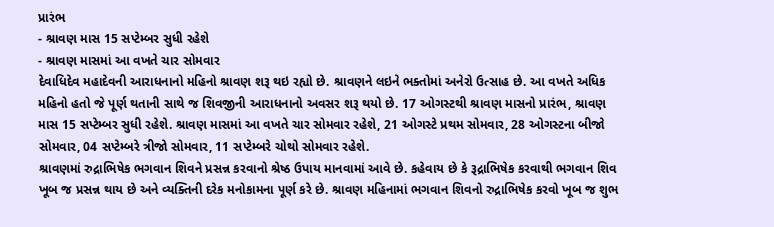પ્રારંભ
- શ્રાવણ માસ 15 સપ્ટેમ્બર સુધી રહેશે
- શ્રાવણ માસમાં આ વખતે ચાર સોમવાર
દેવાધિદેવ મહાદેવની આરાધનાનો મહિનો શ્રાવણ શરૂ થઇ રહ્યો છે. શ્રાવણને લઇને ભક્તોમાં અનેરો ઉત્સાહ છે. આ વખતે અધિક મહિનો હતો જે પૂર્ણ થતાની સાથે જ શિવજીની આરાધનાનો અવસર શરૂ થયો છે. 17 ઓગસ્ટથી શ્રાવણ માસનો પ્રારંભ, શ્રાવણ માસ 15 સપ્ટેમ્બર સુધી રહેશે. શ્રાવણ માસમાં આ વખતે ચાર સોમવાર રહેશે, 21 ઓગસ્ટે પ્રથમ સોમવાર, 28 ઓગસ્ટના બીજો સોમવાર, 04 સપ્ટેમ્બરે ત્રીજો સોમવાર, 11 સપ્ટેમ્બરે ચોથો સોમવાર રહેશે.
શ્રાવણમાં રુદ્રાભિષેક ભગવાન શિવને પ્રસન્ન કરવાનો શ્રેષ્ઠ ઉપાય માનવામાં આવે છે. કહેવાય છે કે રૂદ્રાભિષેક કરવાથી ભગવાન શિવ ખૂબ જ પ્રસન્ન થાય છે અને વ્યક્તિની દરેક મનોકામના પૂર્ણ કરે છે. શ્રાવણ મહિનામાં ભગવાન શિવનો રુદ્રાભિષેક કરવો ખૂબ જ શુભ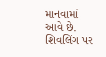માનવામાં આવે છે. શિવલિંગ પર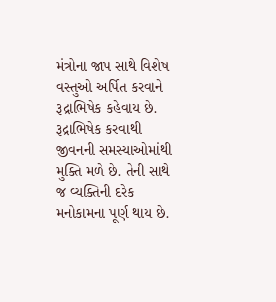મંત્રોના જાપ સાથે વિશેષ વસ્તુઓ અર્પિત કરવાને રૂદ્રાભિષેક કહેવાય છે. રૂદ્રાભિષેક કરવાથી જીવનની સમસ્યાઓમાંથી મુક્તિ મળે છે. તેની સાથે જ વ્યક્તિની દરેક મનોકામના પૂર્ણ થાય છે.